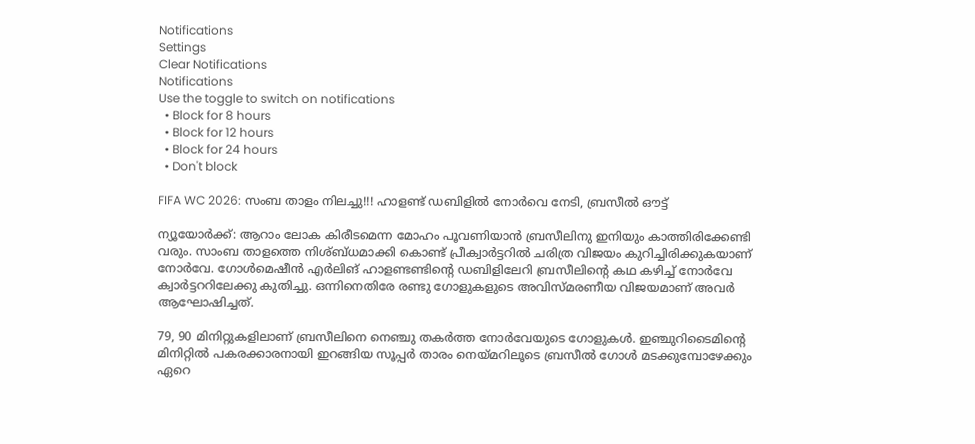Notifications
Settings
Clear Notifications
Notifications
Use the toggle to switch on notifications
  • Block for 8 hours
  • Block for 12 hours
  • Block for 24 hours
  • Don't block

FIFA WC 2026: സംബ താളം നിലച്ചു!!! ഹാളണ്ട് ഡബിളില്‍ നോര്‍വെ നേടി, ബ്രസീല്‍ ഔട്ട്

ന്യൂയോര്‍ക്ക്: ആറാം ലോക കിരീടമെന്ന മോഹം പൂവണിയാന്‍ ബ്രസീലിനു ഇനിയും കാത്തിരിക്കേണ്ടി വരും. സാംബ താളത്തെ നിശ്ബ്ധമാക്കി കൊണ്ട് പ്രീക്വാര്‍ട്ടറില്‍ ചരിത്ര വിജയം കുറിച്ചിരിക്കുകയാണ് നോര്‍വേ. ഗോള്‍മെഷീന്‍ എര്‍ലിങ് ഹാളണ്ടണ്ടിന്റെ ഡബിളിലേറി ബ്രസീലിന്റെ കഥ കഴിച്ച് നോര്‍വേ ക്വാര്‍ട്ടററിലേക്കു കുതിച്ചു. ഒന്നിനെതിരേ രണ്ടു ഗോളുകളുടെ അവിസ്മരണീയ വിജയമാണ് അവര്‍ ആഘോഷിച്ചത്.

79, 90 മിനിറ്റുകളിലാണ് ബ്രസീലിനെ നെഞ്ചു തകര്‍ത്ത നോര്‍വേയുടെ ഗോളുകള്‍. ഇഞ്ചുറിടൈമിന്റെ മിനിറ്റില്‍ പകരക്കാരനായി ഇറങ്ങിയ സൂപ്പര്‍ താരം നെയ്മറിലൂടെ ബ്രസീല്‍ ഗോള്‍ മടക്കുമ്പോഴേക്കും ഏറെ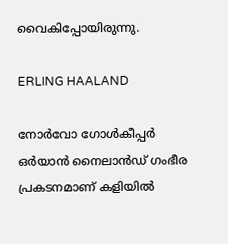വൈകിപ്പോയിരുന്നു.

ERLING HAALAND

നോര്‍വോ ഗോള്‍കീപ്പര്‍ ഒര്‍യാന്‍ നൈലാന്‍ഡ് ഗംഭീര പ്രകടനമാണ് കളിയില്‍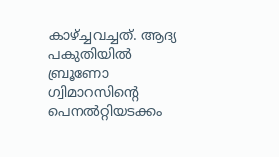കാഴ്ച്ചവച്ചത്. ആദ്യ പകുതിയില്‍ ബ്രൂണോ ഗ്വിമാറസിന്റെ പെനല്‍റ്റിയടക്കം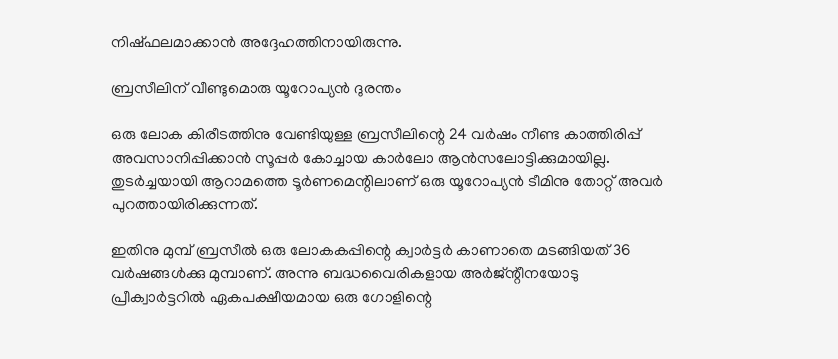നിഷ്ഫലമാക്കാന്‍ അദ്ദേഹത്തിനായിരുന്നു.

ബ്രസീലിന് വീണ്ടുമൊരു യൂറോപ്യന്‍ ദുരന്തം

ഒരു ലോക കിരീടത്തിനു വേണ്ടിയുള്ള ബ്രസീലിന്റെ 24 വര്‍ഷം നീണ്ട കാത്തിരിപ്പ് അവസാനിപ്പിക്കാന്‍ സൂപ്പര്‍ കോച്ചായ കാര്‍ലോ ആന്‍സലോട്ടിക്കുമായില്ല. തുടര്‍ച്ചയായി ആറാമത്തെ ടൂര്‍ണമെന്റിലാണ് ഒരു യൂറോപ്യന്‍ ടീമിനു തോറ്റ് അവര്‍ പുറത്തായിരിക്കുന്നത്.

ഇതിനു മുമ്പ് ബ്രസീല്‍ ഒരു ലോകകപ്പിന്റെ ക്വാര്‍ട്ടര്‍ കാണാതെ മടങ്ങിയത് 36 വര്‍ഷങ്ങള്‍ക്കു മുമ്പാണ്. അന്നു ബദ്ധവൈരികളായ അര്‍ജ്ന്റീനയോടു പ്രീക്വാര്‍ട്ടറില്‍ ഏകപക്ഷീയമായ ഒരു ഗോളിന്റെ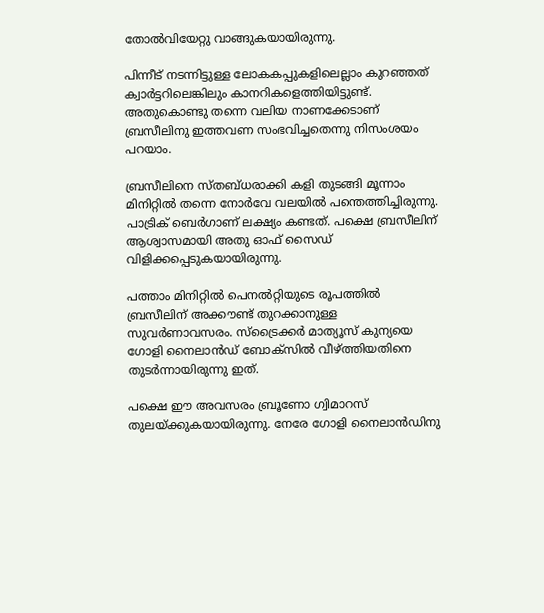തോല്‍വിയേറ്റു വാങ്ങുകയായിരുന്നു.

പിന്നീട് നടന്നിട്ടുള്ള ലോകകപ്പുകളിലെല്ലാം കുറഞ്ഞത് ക്വാര്‍ട്ടറിലെങ്കിലും കാനറികളെത്തിയിട്ടുണ്ട്. അതുകൊണ്ടു തന്നെ വലിയ നാണക്കേടാണ് ബ്രസീലിനു ഇത്തവണ സംഭവിച്ചതെന്നു നിസംശയം പറയാം.

ബ്രസീലിനെ സ്തബ്ധരാക്കി കളി തുടങ്ങി മൂന്നാം മിനിറ്റില്‍ തന്നെ നോര്‍വേ വലയില്‍ പന്തെത്തിച്ചിരുന്നു. പാട്രിക് ബെര്‍ഗാണ് ലക്ഷ്യം കണ്ടത്. പക്ഷെ ബ്രസീലിന് ആശ്വാസമായി അതു ഓഫ് സൈഡ് വിളിക്കപ്പെടുകയായിരുന്നു.

പത്താം മിനിറ്റില്‍ പെനല്‍റ്റിയുടെ രൂപത്തില്‍ ബ്രസീലിന് അക്കൗണ്ട് തുറക്കാനുള്ള സുവര്‍ണാവസരം. സ്‌ട്രൈക്കര്‍ മാത്യൂസ് കുന്യയെ ഗോളി നൈലാന്‍ഡ് ബോക്‌സില്‍ വീഴ്ത്തിയതിനെ തുടര്‍ന്നായിരുന്നു ഇത്.

പക്ഷെ ഈ അവസരം ബ്രൂണോ ഗ്വിമാറസ് തുലയ്ക്കുകയായിരുന്നു. നേരേ ഗോളി നൈലാന്‍ഡിനു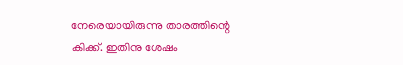നേരെയായിരുന്നു താരത്തിന്റെ കിക്ക്. ഇതിനു ശേഷം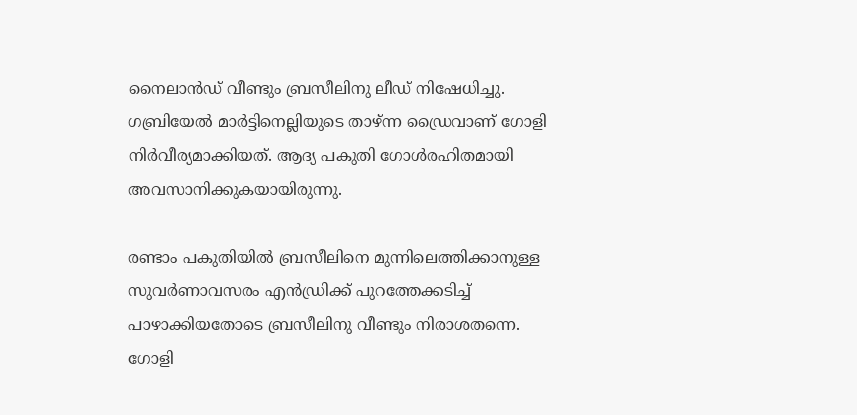നൈലാന്‍ഡ് വീണ്ടും ബ്രസീലിനു ലീഡ് നിഷേധിച്ചു. ഗബ്രിയേല്‍ മാര്‍ട്ടിനെല്ലിയുടെ താഴ്ന്ന ഡ്രൈവാണ് ഗോളി നിര്‍വീര്യമാക്കിയത്. ആദ്യ പകുതി ഗോള്‍രഹിതമായി അവസാനിക്കുകയായിരുന്നു.

രണ്ടാം പകുതിയില്‍ ബ്രസീലിനെ മുന്നിലെത്തിക്കാനുള്ള സുവര്‍ണാവസരം എന്‍ഡ്രിക്ക് പുറത്തേക്കടിച്ച് പാഴാക്കിയതോടെ ബ്രസീലിനു വീണ്ടും നിരാശതന്നെ. ഗോളി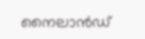നൈലാന്‍ഡ്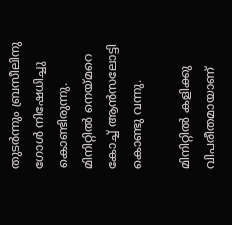തുടര്‍ന്നും ബ്രസീലിനു ഗോള്‍ നിഷേധിച്ചു കൊണ്ടിരുന്നു. മിനിറ്റില്‍ നെയ്മറെ കോച്ച് ആന്‍സലോട്ടി കൊണ്ടു വന്നു.

മിനിറ്റില്‍ കളിക്കു വിപരീതമായാണ്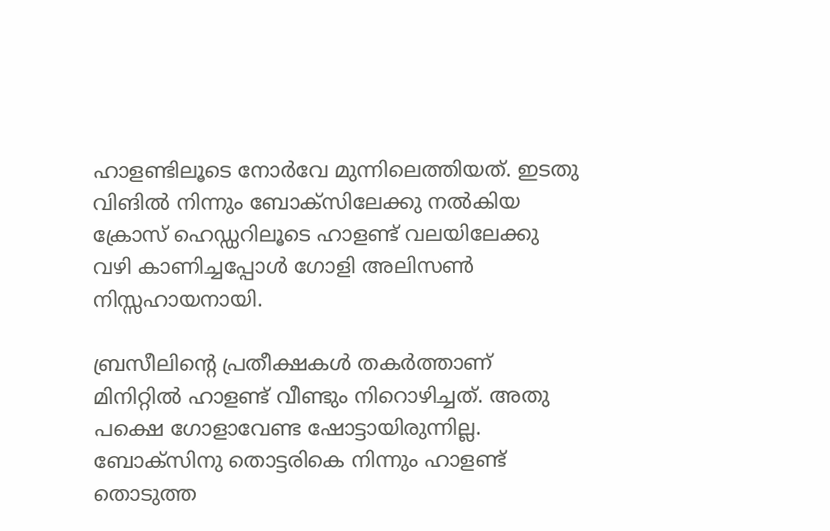ഹാളണ്ടിലൂടെ നോര്‍വേ മുന്നിലെത്തിയത്. ഇടതു വിങില്‍ നിന്നും ബോക്‌സിലേക്കു നല്‍കിയ ക്രോസ് ഹെഡ്ഡറിലൂടെ ഹാളണ്ട് വലയിലേക്കു വഴി കാണിച്ചപ്പോള്‍ ഗോളി അലിസണ്‍ നിസ്സഹായനായി.

ബ്രസീലിന്റെ പ്രതീക്ഷകള്‍ തകര്‍ത്താണ് മിനിറ്റില്‍ ഹാളണ്ട് വീണ്ടും നിറൊഴിച്ചത്. അതു പക്ഷെ ഗോളാവേണ്ട ഷോട്ടായിരുന്നില്ല. ബോക്‌സിനു തൊട്ടരികെ നിന്നും ഹാളണ്ട് തൊടുത്ത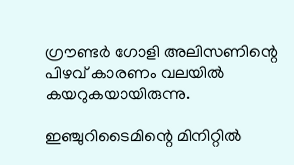ഗ്രൗണ്ടര്‍ ഗോളി അലിസണിന്റെ പിഴവ് കാരണം വലയില്‍ കയറുകയായിരുന്നു.

ഇഞ്ചുറിടൈമിന്റെ മിനിറ്റില്‍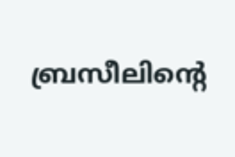ബ്രസീലിന്റെ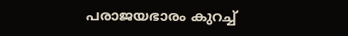പരാജയഭാരം കുറച്ച്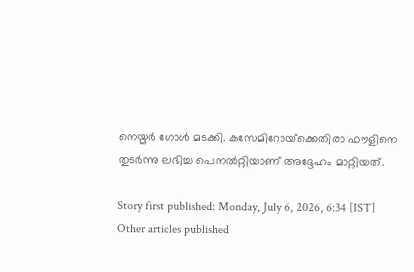നെയ്മര്‍ ഗോള്‍ മടക്കി. കസേമിറോയ്‌ക്കെതിരാ ഫൗളിനെ തുടര്‍ന്നു ലഭിച്ച പെനല്‍റ്റിയാണ് അദ്ദേഹം മാറ്റിയത്.

Story first published: Monday, July 6, 2026, 6:34 [IST]
Other articles published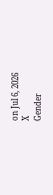on Jul 6, 2026
X
Gender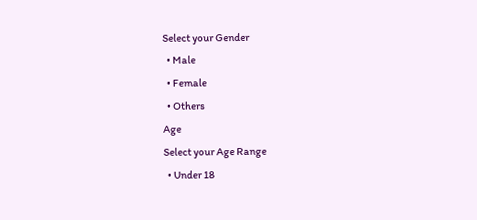Select your Gender
  • Male
  • Female
  • Others
Age
Select your Age Range
  • Under 18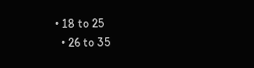• 18 to 25
  • 26 to 35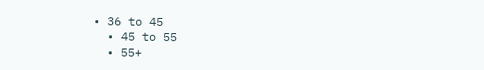• 36 to 45
  • 45 to 55
  • 55+